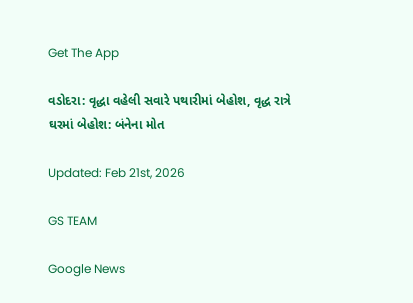Get The App

વડોદરા: વૃદ્ધા વહેલી સવારે પથારીમાં બેહોશ, વૃદ્ધ રાત્રે ઘરમાં બેહોશ: બંનેના મોત

Updated: Feb 21st, 2026

GS TEAM

Google News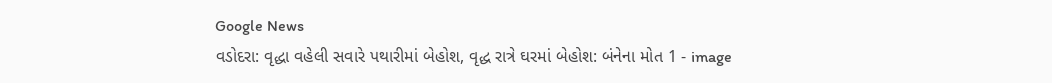Google News
વડોદરા: વૃદ્ધા વહેલી સવારે પથારીમાં બેહોશ, વૃદ્ધ રાત્રે ઘરમાં બેહોશ: બંનેના મોત 1 - image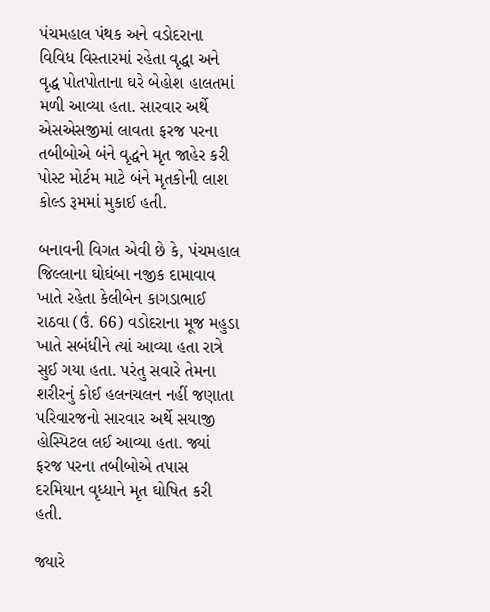પંચમહાલ પંથક અને વડોદરાના વિવિધ વિસ્તારમાં રહેતા વૃદ્ધા અને વૃદ્ધ પોતપોતાના ઘરે બેહોશ હાલતમાં મળી આવ્યા હતા. સારવાર અર્થે એસએસજીમાં લાવતા ફરજ પરના તબીબોએ બંને વૃદ્ધને મૃત જાહેર કરી પોસ્ટ મોર્ટમ માટે બંને મૃતકોની લાશ કોલ્ડ રૂમમાં મુકાઈ હતી.

બનાવની વિગત એવી છે કે, પંચમહાલ જિલ્લાના ઘોઘંબા નજીક દામાવાવ ખાતે રહેતા કેલીબેન કાગડાભાઈ રાઠવા (ઉં. 66) વડોદરાના મૂજ મહુડા ખાતે સબંધીને ત્યાં આવ્યા હતા રાત્રે સુઈ ગયા હતા. પરંતુ સવારે તેમના શરીરનું કોઈ હલનચલન નહીં જણાતા પરિવારજનો સારવાર અર્થે સયાજી હોસ્પિટલ લઈ આવ્યા હતા. જ્યાં ફરજ પરના તબીબોએ તપાસ દરમિયાન વૃધ્ધાને મૃત ઘોષિત કરી હતી.

જ્યારે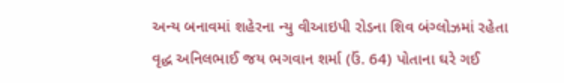અન્ય બનાવમાં શહેરના ન્યુ વીઆઇપી રોડના શિવ બંગ્લોઝમાં રહેતા વૃદ્ધ અનિલભાઈ જય ભગવાન શર્મા (ઉં. 64) પોતાના ઘરે ગઈ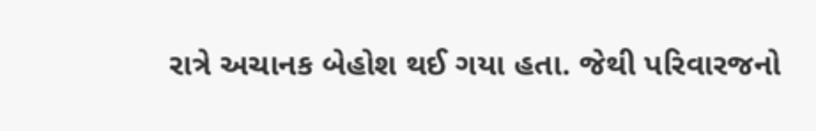રાત્રે અચાનક બેહોશ થઈ ગયા હતા. જેથી પરિવારજનો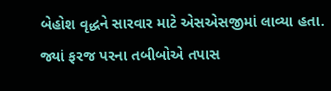બેહોશ વૃદ્ધને સારવાર માટે એસએસજીમાં લાવ્યા હતા. જ્યાં ફરજ પરના તબીબોએ તપાસ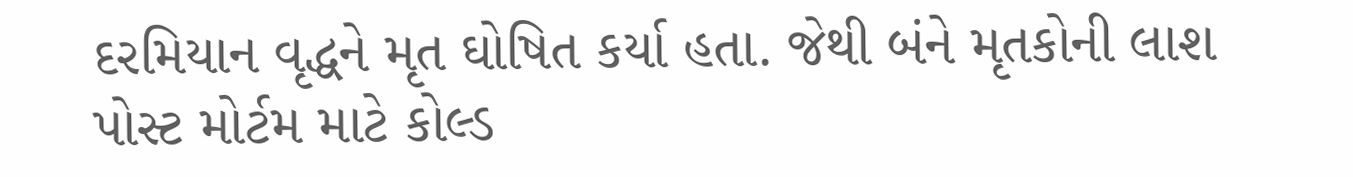દરમિયાન વૃદ્ધને મૃત ઘોષિત કર્યા હતા. જેથી બંને મૃતકોની લાશ પોસ્ટ મોર્ટમ માટે કોલ્ડ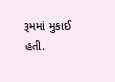રૂમમાં મુકાઈ હતી.